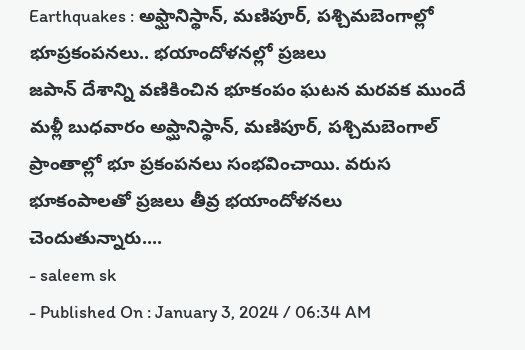Earthquakes : అఫ్ఘానిస్థాన్, మణిపూర్, పశ్చిమబెంగాల్లో భూప్రకంపనలు.. భయాందోళనల్లో ప్రజలు
జపాన్ దేశాన్ని వణికించిన భూకంపం ఘటన మరవక ముందే మళ్లీ బుధవారం అప్ఘానిస్థాన్, మణిపూర్, పశ్చిమబెంగాల్ ప్రాంతాల్లో భూ ప్రకంపనలు సంభవించాయి. వరుస భూకంపాలతో ప్రజలు తీవ్ర భయాందోళనలు చెందుతున్నారు....
- saleem sk
- Published On : January 3, 2024 / 06:34 AM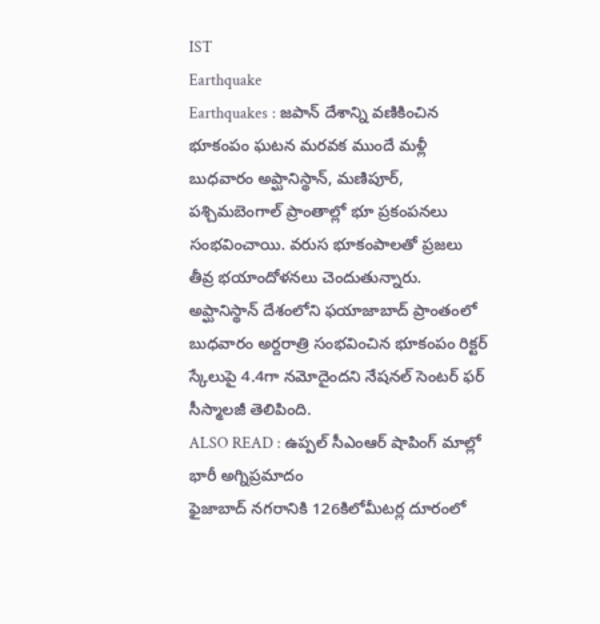IST
Earthquake
Earthquakes : జపాన్ దేశాన్ని వణికించిన భూకంపం ఘటన మరవక ముందే మళ్లీ బుధవారం అప్ఘానిస్థాన్, మణిపూర్, పశ్చిమబెంగాల్ ప్రాంతాల్లో భూ ప్రకంపనలు సంభవించాయి. వరుస భూకంపాలతో ప్రజలు తీవ్ర భయాందోళనలు చెందుతున్నారు. అప్ఘానిస్థాన్ దేశంలోని ఫయాజాబాద్ ప్రాంతంలో బుధవారం అర్దరాత్రి సంభవించిన భూకంపం రిక్టర్ స్కేలుపై 4.4గా నమోదైందని నేషనల్ సెంటర్ ఫర్ సీస్మాలజీ తెలిపింది.
ALSO READ : ఉప్పల్ సీఎంఆర్ షాపింగ్ మాల్లో భారీ అగ్నిప్రమాదం
ఫైజాబాద్ నగరానికి 126కిలోమీటర్ల దూరంలో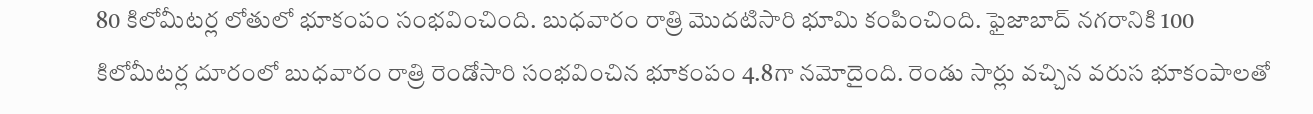80 కిలోమీటర్ల లోతులో భూకంపం సంభవించింది. బుధవారం రాత్రి మొదటిసారి భూమి కంపించింది. ఫైజాబాద్ నగరానికి 100 కిలోమీటర్ల దూరంలో బుధవారం రాత్రి రెండోసారి సంభవించిన భూకంపం 4.8గా నమోదైంది. రెండు సార్లు వచ్చిన వరుస భూకంపాలతో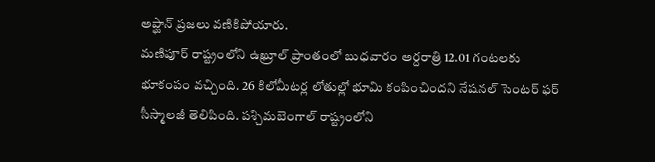అప్ఘాన్ ప్రజలు వణికిపోయారు.
మణిపూర్ రాష్ట్రంలోని ఉఖ్రూల్ ప్రాంతంలో బుధవారం అర్దరాత్రి 12.01 గంటలకు భూకంపం వచ్చింది. 26 కిలోమీటర్ల లోతుల్లో భూమి కంపించిందని నేషనల్ సెంటర్ ఫర్ సీస్మాలజీ తెలిపింది. పశ్చిమబెంగాల్ రాష్ట్రంలోని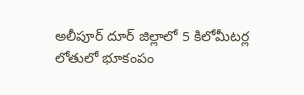అలీపూర్ దూర్ జిల్లాలో 5 కిలోమీటర్ల లోతులో భూకంపం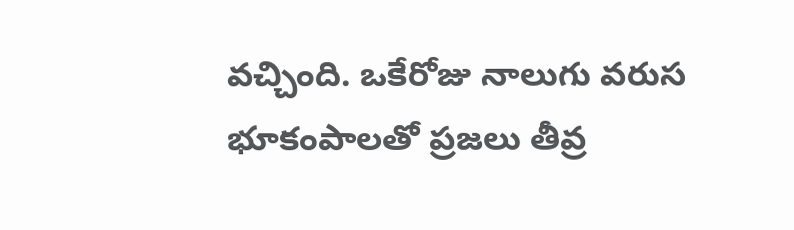వచ్చింది. ఒకేరోజు నాలుగు వరుస భూకంపాలతో ప్రజలు తీవ్ర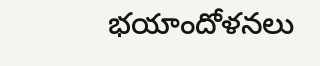భయాందోళనలు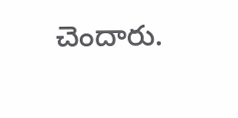చెందారు.